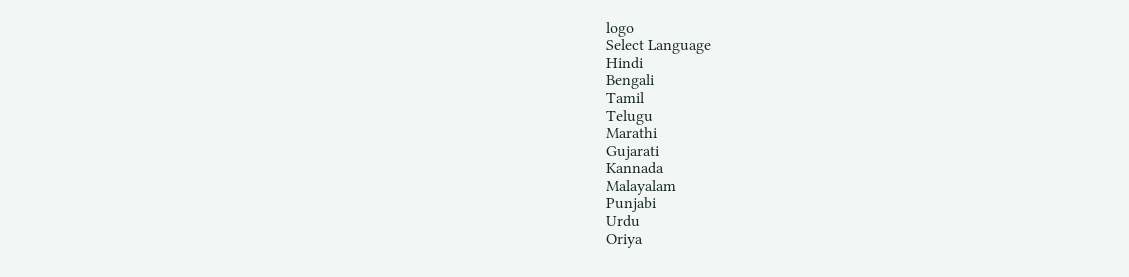logo
Select Language
Hindi
Bengali
Tamil
Telugu
Marathi
Gujarati
Kannada
Malayalam
Punjabi
Urdu
Oriya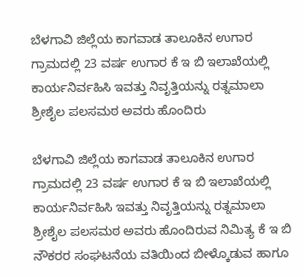ಬೆಳಗಾವಿ ಜಿಲ್ಲೆಯ ಕಾಗವಾಡ ತಾಲೂಕಿನ ಉಗಾರ ಗ್ರಾಮದಲ್ಲಿ 23 ವರ್ಷ ಉಗಾರ ಕೆ ಇ ಬಿ ಇಲಾಖೆಯಲ್ಲಿ ಕಾರ್ಯನಿರ್ವಹಿಸಿ ಇವತ್ತು ನಿವೃತ್ತಿಯನ್ನು ರತ್ನಮಾಲಾ ಶ್ರೀಶೈಲ ಪಲಸಮಠ ಅವರು ಹೊಂದಿರು

ಬೆಳಗಾವಿ ಜಿಲ್ಲೆಯ ಕಾಗವಾಡ ತಾಲೂಕಿನ ಉಗಾರ ಗ್ರಾಮದಲ್ಲಿ 23 ವರ್ಷ ಉಗಾರ ಕೆ ಇ ಬಿ ಇಲಾಖೆಯಲ್ಲಿ ಕಾರ್ಯನಿರ್ವಹಿಸಿ ಇವತ್ತು ನಿವೃತ್ತಿಯನ್ನು ರತ್ನಮಾಲಾ ಶ್ರೀಶೈಲ ಪಲಸಮಠ ಅವರು ಹೊಂದಿರುವ ನಿಮಿತ್ಯ ಕೆ ಇ ಬಿ ನೌಕರರ ಸಂಘಟನೆಯ ವತಿಯಿಂದ ಬೀಳ್ಕೊಡುವ ಹಾಗೂ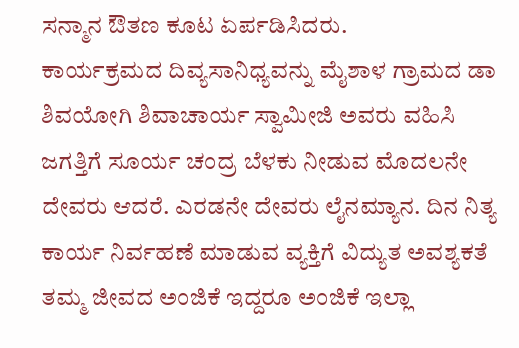ಸನ್ಮಾನ ಔತಣ ಕೂಟ ಏರ್ಪಡಿಸಿದರು.
ಕಾರ್ಯಕ್ರಮದ ದಿವ್ಯಸಾನಿಧ್ಯವನ್ನು ಮೈಶಾಳ ಗ್ರಾಮದ ಡಾ ಶಿವಯೋಗಿ ಶಿವಾಚಾರ್ಯ ಸ್ವಾಮೀಜಿ ಅವರು ವಹಿಸಿ ಜಗತ್ತಿಗೆ ಸೂರ್ಯ ಚಂದ್ರ ಬೆಳಕು ನೀಡುವ ಮೊದಲನೇ ದೇವರು ಆದರೆ. ಎರಡನೇ ದೇವರು ಲೈನಮ್ಯಾನ. ದಿನ ನಿತ್ಯ ಕಾರ್ಯ ನಿರ್ವಹಣೆ ಮಾಡುವ ವ್ಯಕ್ತಿಗೆ ವಿದ್ಯುತ ಅವಶ್ಯಕತೆ ತಮ್ಮ ಜೀವದ ಅಂಜಿಕೆ ಇದ್ದರೂ ಅಂಜಿಕೆ ಇಲ್ಲಾ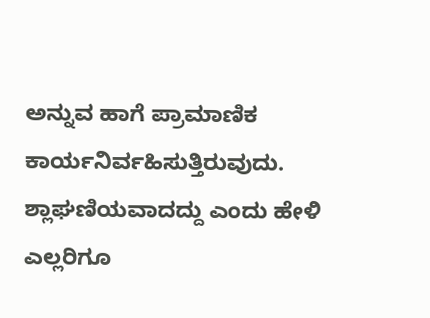ಅನ್ನುವ ಹಾಗೆ ಪ್ರಾಮಾಣಿಕ ಕಾರ್ಯನಿರ್ವಹಿಸುತ್ತಿರುವುದು. ಶ್ಲಾಘಣಿಯವಾದದ್ದು ಎಂದು ಹೇಳಿ ಎಲ್ಲರಿಗೂ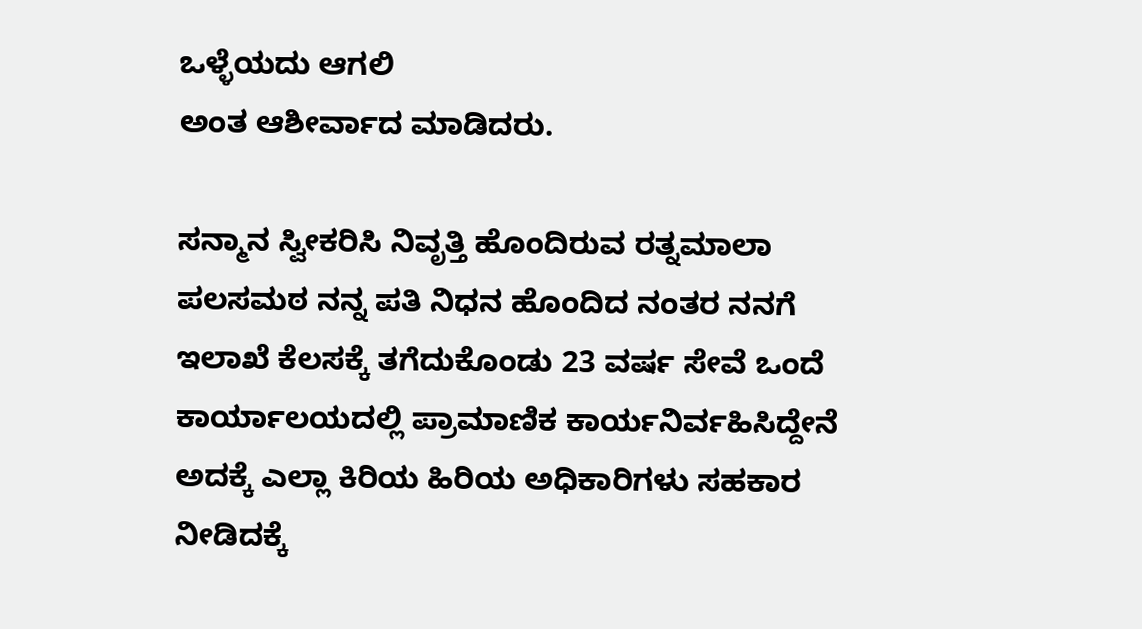ಒಳ್ಳೆಯದು ಆಗಲಿ
ಅಂತ ಆಶೀರ್ವಾದ ಮಾಡಿದರು.

ಸನ್ಮಾನ ಸ್ವೀಕರಿಸಿ ನಿವೃತ್ತಿ ಹೊಂದಿರುವ ರತ್ನಮಾಲಾ ಪಲಸಮಠ ನನ್ನ ಪತಿ ನಿಧನ ಹೊಂದಿದ ನಂತರ ನನಗೆ ಇಲಾಖೆ ಕೆಲಸಕ್ಕೆ ತಗೆದುಕೊಂಡು 23 ವರ್ಷ ಸೇವೆ ಒಂದೆ ಕಾರ್ಯಾಲಯದಲ್ಲಿ ಪ್ರಾಮಾಣಿಕ ಕಾರ್ಯನಿರ್ವಹಿಸಿದ್ದೇನೆ ಅದಕ್ಕೆ ಎಲ್ಲಾ ಕಿರಿಯ ಹಿರಿಯ ಅಧಿಕಾರಿಗಳು ಸಹಕಾರ ನೀಡಿದಕ್ಕೆ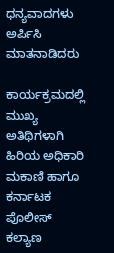ಧನ್ಯವಾದಗಳು ಅರ್ಪಿಸಿ ಮಾತನಾಡಿದರು

ಕಾರ್ಯಕ್ರಮದಲ್ಲಿ ಮುಖ್ಯ ಅತಿಥಿಗಳಾಗಿ ಹಿರಿಯ ಅಧಿಕಾರಿ ಮಕಾಣಿ ಹಾಗೂ ಕರ್ನಾಟಕ ಪೊಲೀಸ್ ಕಲ್ಯಾಣ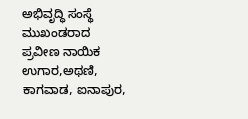ಅಭಿವೃದ್ಧಿ ಸಂಸ್ಥೆ ಮುಖಂಡರಾದ ಪ್ರವೀಣ ನಾಯಿಕ ಉಗಾರ,ಅಥಣಿ, ಕಾಗವಾಡ, ಐನಾಪುರ,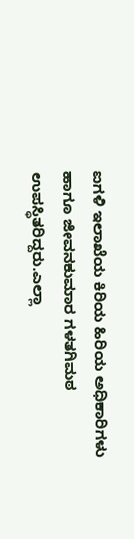ಐಗಳಿ ಇಲಾಖೆಯ ಕಿರಿಯ ಹಿರಿಯ ಅಧಿಕಾರಿಗಳು ಹಾಗೂ ಜೀವನಕುಮಾರ ಗಳತಗಿಮಠ ಉಪಸ್ಥಿತರಿದ್ದರು.ಎಲ್ಲಾ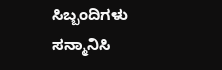ಸಿಬ್ಬಂದಿಗಳು ಸನ್ಮಾನಿಸಿ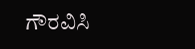ಗೌರವಿಸಿ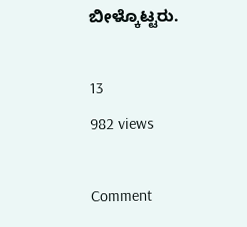ಬೀಳ್ಕೊಟ್ಟರು.

13
982 views

Comment